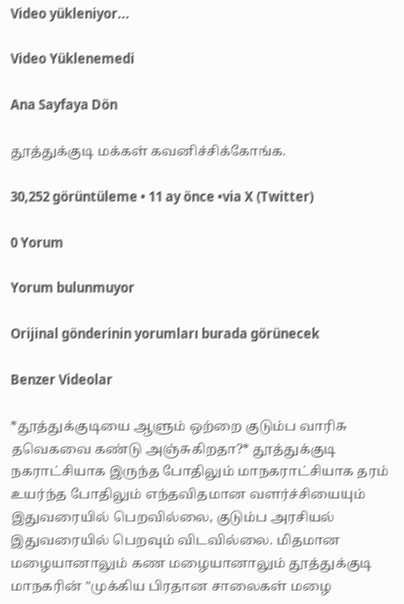Video yükleniyor...

Video Yüklenemedi

Ana Sayfaya Dön

தூத்துக்குடி மக்கள் கவனிச்சிக்கோங்க.

30,252 görüntüleme • 11 ay önce •via X (Twitter)

0 Yorum

Yorum bulunmuyor

Orijinal gönderinin yorumları burada görünecek

Benzer Videolar

*தூத்துக்குடியை ஆளும் ஒற்றை குடும்ப வாரிசு தவெகவை கண்டு அஞ்சுகிறதா?* தூத்துக்குடி நகராட்சியாக‌ இருந்த போதிலும் மாநகராட்சியாக தரம் உயர்ந்த போதிலும்‌ எந்தவிதமான வளர்ச்சியையும் இதுவரையில் பெறவில்லை, குடும்ப அரசியல் இதுவரையில் பெறவும் விடவில்லை. மிதமான மழையானாலும் கண மழையானாலும் தூத்துக்குடி மாநகரின் "முக்கிய பிரதான சாலைகள் மழை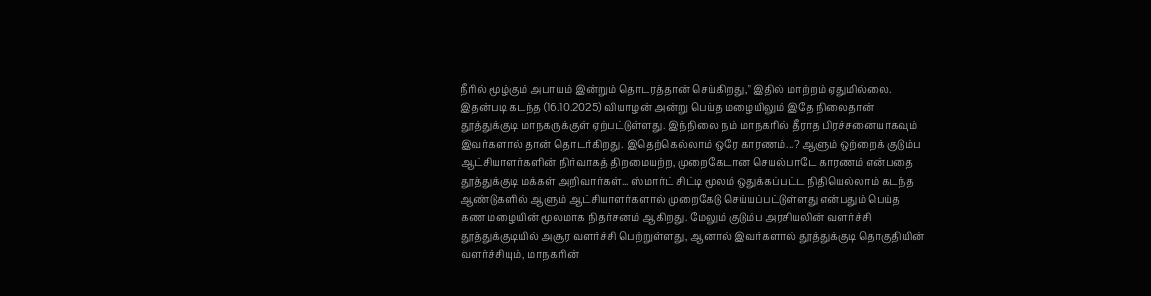நீரில் மூழ்கும் அபாயம் இன்றும் தொடரத்தான் செய்கிறது," இதில் மாற்றம் ஏதுமில்லை. இதன்படி கடந்த (16.10.2025) வியாழன் அன்று பெய்த மழையிலும் இதே நிலைதான் தூத்துக்குடி மாநகருக்குள் ஏற்பட்டுள்ளது. இந்நிலை நம் மாநகரில் தீராத பிரச்சனையாகவும் இவர்களால் தான் தொடர்கிறது. இதெற்கெல்லாம் ஒரே காரணம்...? ஆளும் ஒற்றைக் குடும்ப ஆட்சியாளர்களின் நிர்வாகத் திறமையற்ற, முறைகேடான செயல்பாடே காரணம் என்பதை தூத்துக்குடி மக்கள் அறிவார்கள்... ஸ்மார்ட் சிட்டி மூலம் ஒதுக்கப்பட்ட நிதியெல்லாம் கடந்த ஆண்டுகளில் ஆளும் ஆட்சியாளர்களால் முறைகேடு செய்யப்பட்டுள்ளது என்பதும் பெய்த கண மழையின் மூலமாக நிதர்சனம் ஆகிறது. மேலும் குடும்ப அரசியலின் வளர்ச்சி தூத்துக்குடியில் அசூர வளர்ச்சி பெற்றுள்ளது, ஆனால் இவர்களால் தூத்துக்குடி தொகுதியின் வளர்ச்சியும், மாநகரின்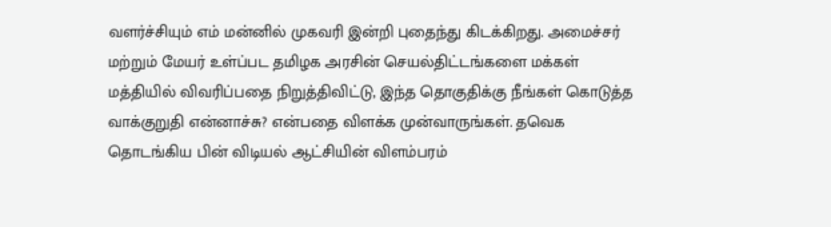வளர்ச்சியும் எம் மன்னில் முகவரி இன்றி புதைந்து கிடக்கிறது. அமைச்சர் மற்றும் மேயர் உள்ப்பட தமிழக அரசின் செயல்திட்டங்களை மக்கள் மத்தியில் விவரிப்பதை நிறுத்திவிட்டு, இந்த தொகுதிக்கு நீங்கள் கொடுத்த‌ வாக்குறுதி என்னாச்சு? என்பதை விளக்க முன்வாருங்கள். தவெக தொடங்கிய பின் விடியல் ஆட்சியின் விளம்பரம்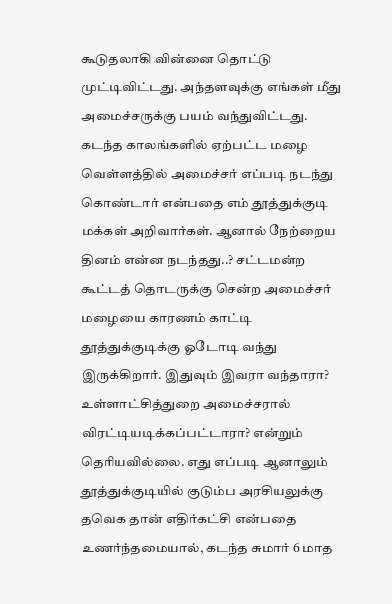கூடுதலாகி வின்னை தொட்டு முட்டிவிட்டது. அந்தளவுக்கு எங்கள் மீது அமைச்சருக்கு பயம் வந்துவிட்டது. கடந்த காலங்களில் ஏற்பட்ட மழை வெள்ளத்தில் அமைச்சர் எப்படி நடந்து கொண்டார் என்பதை எம் தூத்துக்குடி மக்கள் அறிவார்கள். ஆனால் நேற்றைய தினம் என்ன நடந்தது..? சட்டமன்ற கூட்டத் தொடருக்கு சென்ற அமைச்சர் மழையை காரணம் காட்டி தூத்துக்குடிக்கு ஓடோடி வந்து இருக்கிறார். இதுவும் இவரா வந்தாரா? உள்ளாட்சித்துறை அமைச்சரால் விரட்டியடிக்கப்பட்டாரா? என்றும் தெரியவில்லை. எது எப்படி ஆனாலும் தூத்துக்குடியில் குடும்ப அரசியலுக்கு தவெக தான் எதிர்கட்சி என்பதை உணர்ந்தமையால், கடந்த சுமார் 6 மாத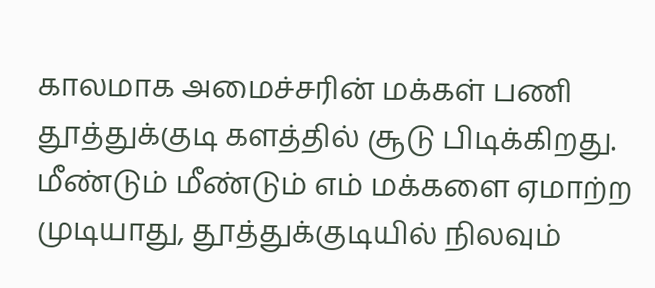காலமாக அமைச்சரின் மக்கள் பணி தூத்துக்குடி களத்தில் சூடு பிடிக்கிறது. மீண்டும் மீண்டும் எம் மக்களை ஏமாற்ற முடியாது, தூத்துக்குடியில் நிலவும்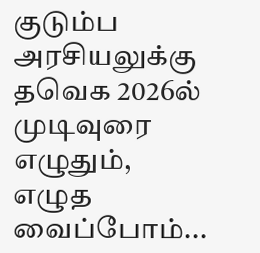குடும்ப அரசியலுக்கு தவெக 2026ல் முடிவுரை எழுதும், எழுத வைப்போம்...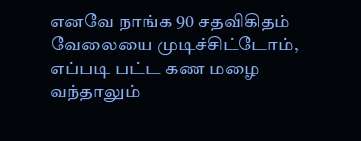எனவே நாங்க 90 சதவிகிதம் வேலையை முடிச்சிட்டோம், எப்படி பட்ட கண மழை வந்தாலும்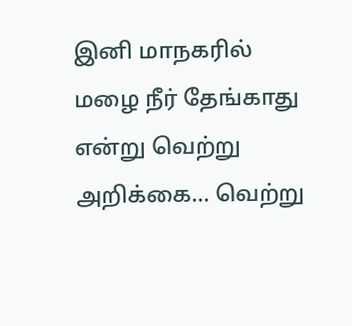இனி மாநகரில் மழை நீர் தேங்காது என்று வெற்று அறிக்கை... வெற்று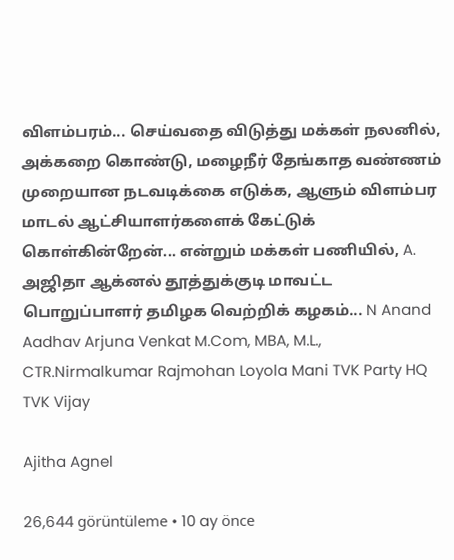விளம்பரம்... செய்வதை விடுத்து மக்கள் நலனில், அக்கறை கொண்டு, மழைநீர் தேங்காத வண்ணம் முறையான நடவடிக்கை எடுக்க, ஆளும் விளம்பர மாடல் ஆட்சியாளர்களைக் கேட்டுக் கொள்கின்றேன்... என்றும் மக்கள் பணியில், A. அஜிதா ஆக்னல் தூத்துக்குடி மாவட்ட பொறுப்பாளர் தமிழக வெற்றிக் கழகம்... N Anand Aadhav Arjuna Venkat M.Com, MBA, M.L., CTR.Nirmalkumar Rajmohan Loyola Mani TVK Party HQ TVK Vijay

Ajitha Agnel

26,644 görüntüleme • 10 ay önce